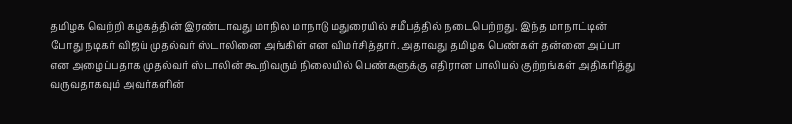தமிழக வெற்றி கழகத்தின் இரண்டாவது மாநில மாநாடு மதுரையில் சமீபத்தில் நடைபெற்றது. இந்த மாநாட்டின் போது நடிகர் விஜய் முதல்வர் ஸ்டாலினை அங்கிள் என விமர்சித்தார். அதாவது தமிழக பெண்கள் தன்னை அப்பா என அழைப்பதாக முதல்வர் ஸ்டாலின் கூறிவரும் நிலையில் பெண்களுக்கு எதிரான பாலியல் குற்றங்கள் அதிகரித்து வருவதாகவும் அவர்களின்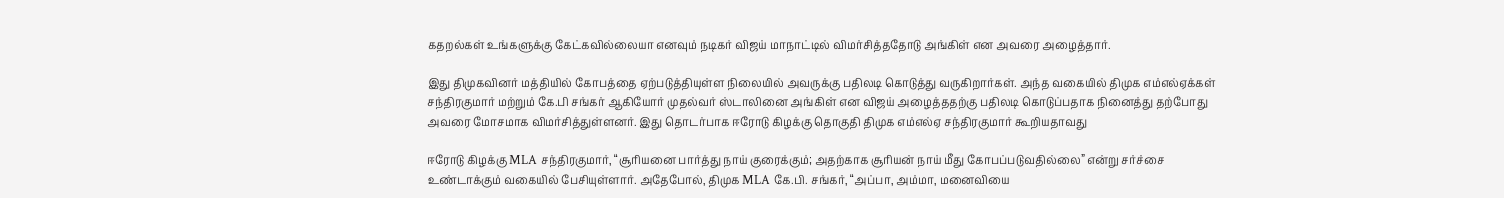கதறல்கள் உங்களுக்கு கேட்கவில்லையா எனவும் நடிகர் விஜய் மாநாட்டில் விமர்சித்ததோடு அங்கிள் என அவரை அழைத்தார்.

இது திமுகவினர் மத்தியில் கோபத்தை ஏற்படுத்தியுள்ள நிலையில் அவருக்கு பதிலடி கொடுத்து வருகிறார்கள். அந்த வகையில் திமுக எம்எல்ஏக்கள் சந்திரகுமார் மற்றும் கே.பி சங்கர் ஆகியோர் முதல்வர் ஸ்டாலினை அங்கிள் என விஜய் அழைத்ததற்கு பதிலடி கொடுப்பதாக நினைத்து தற்போது அவரை மோசமாக விமர்சித்துள்ளனர். இது தொடர்பாக ஈரோடு கிழக்கு தொகுதி திமுக எம்எல்ஏ சந்திரகுமார் கூறியதாவது

ஈரோடு கிழக்கு MLA சந்திரகுமார், “சூரியனை பார்த்து நாய் குரைக்கும்; அதற்காக சூரியன் நாய் மீது கோபப்படுவதில்லை” என்று சர்ச்சை உண்டாக்கும் வகையில் பேசியுள்ளார். அதேபோல், திமுக MLA கே.பி. சங்கர், “அப்பா, அம்மா, மனைவியை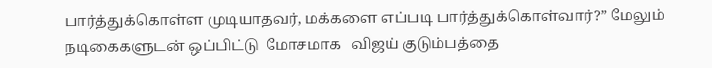பார்த்துக்கொள்ள முடியாதவர், மக்களை எப்படி பார்த்துக்கொள்வார்?” மேலும்  நடிகைகளுடன் ஒப்பிட்டு  மோசமாக   விஜய் குடும்பத்தை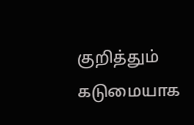குறித்தும் கடுமையாக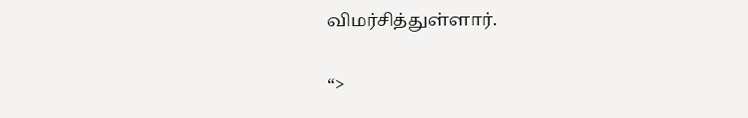விமர்சித்துள்ளார்.

“>